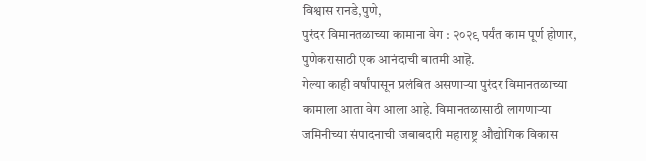विश्वास रानडे,पुणे,
पुरंदर विमानतळाच्या कामाना वेग : २०२९ पर्यंत काम पूर्ण होणार,
पुणेकरासाठी एक आनंदाची बातमी आहॆ.
गेल्या काही वर्षांपासून प्रलंबित असणाऱ्या पुरंदर विमानतळाच्या कामाला आता वेग आला आहे. विमानतळासाठी लागणाऱ्या जमिनीच्या संपादनाची जबाबदारी महाराष्ट्र औद्योगिक विकास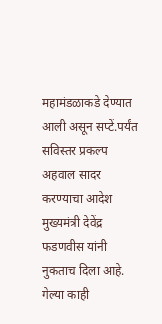महामंडळाकडे देण्यात आली असून सप्टें.पर्यंत सविस्तर प्रकल्प अहवाल सादर करण्याचा आदेश मुख्यमंत्री देवेंद्र फडणवीस यांनी नुकताच दिला आहे.
गेल्या काही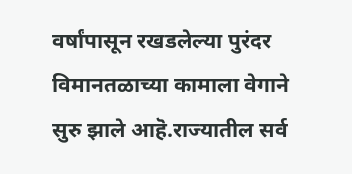वर्षांपासून रखडलेल्या पुरंदर विमानतळाच्या कामाला वेगाने सुरु झाले आहॆ.राज्यातील सर्व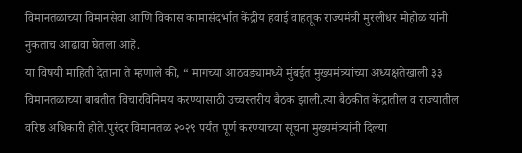विमानतळाच्या विमानसेवा आणि विकास कामासंदर्भात केंद्रीय हवाई वाहतूक राज्यमंत्री मुरलीधर मोहोळ यांनी नुकताच आढावा घेतला आहॆ.
या विषयी माहिती देताना ते म्हणाले की, “ मागच्या आठवड्यामध्ये मुंबईत मुख्यमंत्र्यांच्या अध्यक्षतेखाली ३३ विमानतळाच्या बाबतीत विचारविनिमय करण्यासाठी उच्चस्तरीय बैठक झाली.त्या बैठकीत केंद्रातील व राज्यातील वरिष्ठ अधिकारी होते.पुरंदर विमानतळ २०२९ पर्यंत पूर्ण करण्याच्या सूचना मुख्यमंत्र्यांनी दिल्या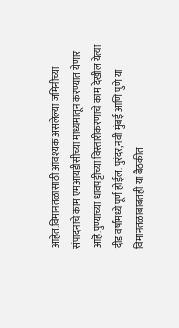आहेत.विमानतळासाठी आवश्यक असलेल्या जमिनीच्या संपादनाचे काम एमआयडीसीच्या माध्यमातून करण्यात येणार आहॆ.पुण्याच्या धावपट्टीच्या विस्तारीकरणाचे काम देखील येत्या दीड वर्षांमध्ये पूर्ण होईल. पुरंदर,नवी मुंबई आणि पुणे या विमानतळाबाबतही या बैठकीत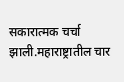सकारात्मक चर्चा झाली.महाराष्ट्रातील चार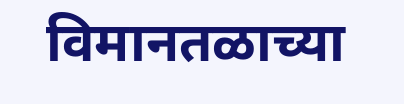विमानतळाच्या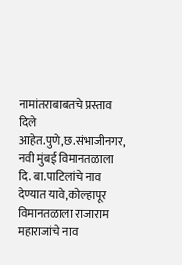नामांतराबाबतचे प्रस्ताव दिले आहेत.पुणे,छ.संभाजीनगर, नवी मुंबई विमानतळाला दि. बा.पाटिलांचे नाव देण्यात यावे,कोल्हापूर विमानतळाला राजाराम महाराजांचे नाव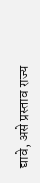द्यावे, असे प्रस्ताव राज्य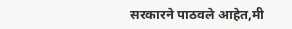सरकारने पाठवले आहेत,मी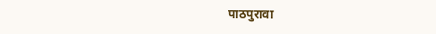पाठपुरावा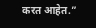करत आहेत.”